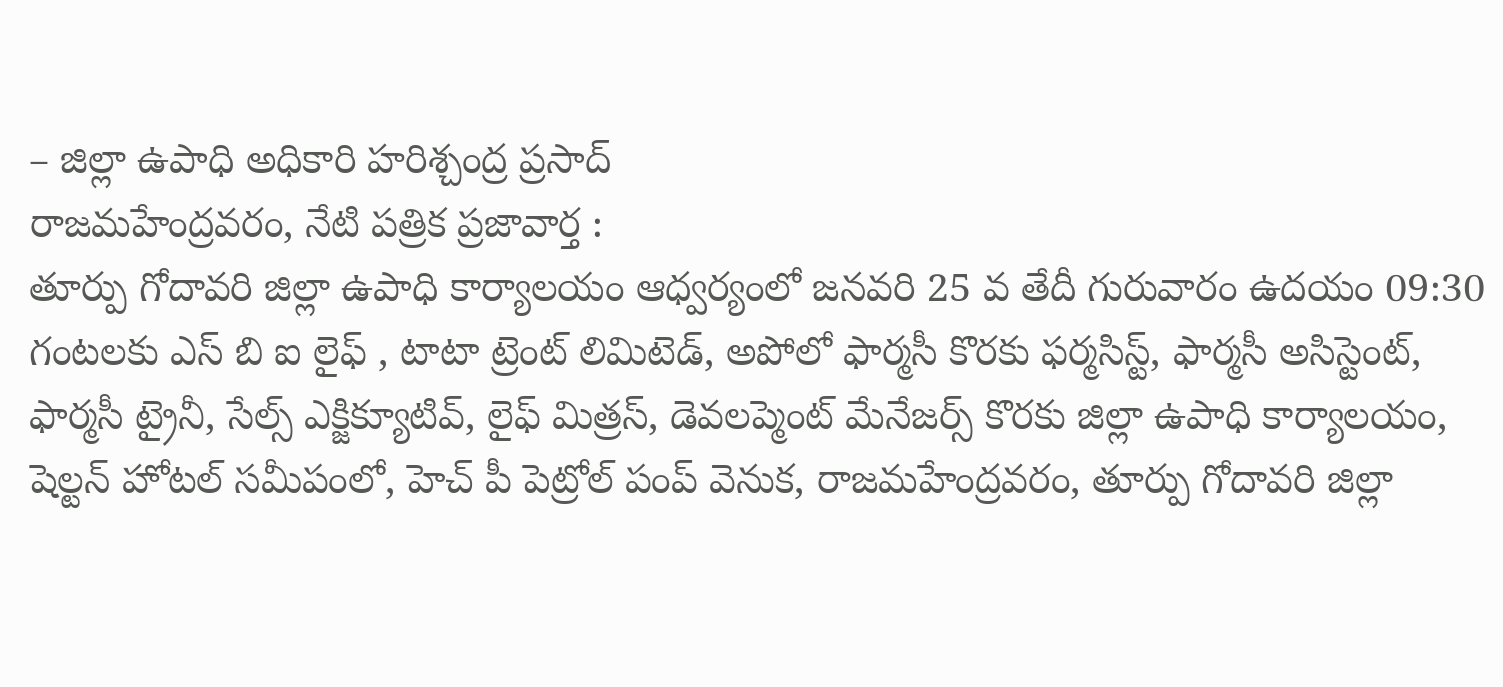– జిల్లా ఉపాధి అధికారి హరిశ్చంద్ర ప్రసాద్
రాజమహేంద్రవరం, నేటి పత్రిక ప్రజావార్త :
తూర్పు గోదావరి జిల్లా ఉపాధి కార్యాలయం ఆధ్వర్యంలో జనవరి 25 వ తేదీ గురువారం ఉదయం 09:30 గంటలకు ఎస్ బి ఐ లైఫ్ , టాటా ట్రెంట్ లిమిటెడ్, అపోలో ఫార్మసీ కొరకు ఫర్మసిస్ట్, ఫార్మసీ అసిస్టెంట్, ఫార్మసీ ట్రైనీ, సేల్స్ ఎక్జిక్యూటివ్, లైఫ్ మిత్రస్, డెవలప్మెంట్ మేనేజర్స్ కొరకు జిల్లా ఉపాధి కార్యాలయం, షెల్టన్ హోటల్ సమీపంలో, హెచ్ పీ పెట్రోల్ పంప్ వెనుక, రాజమహేంద్రవరం, తూర్పు గోదావరి జిల్లా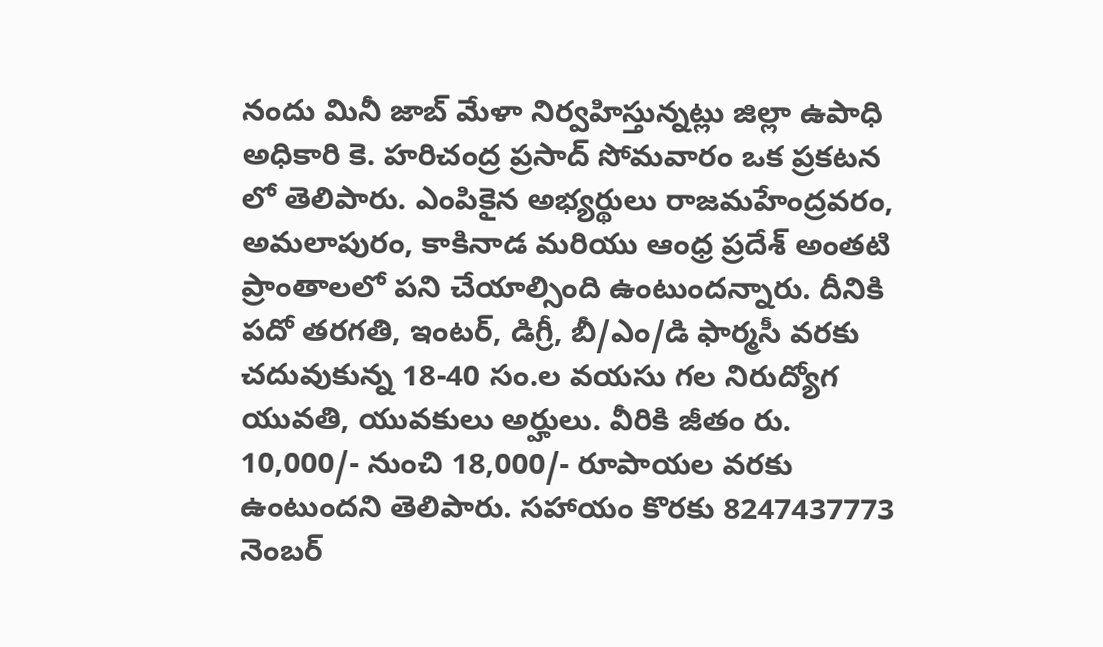నందు మినీ జాబ్ మేళా నిర్వహిస్తున్నట్లు జిల్లా ఉపాధి అధికారి కె. హరిచంద్ర ప్రసాద్ సోమవారం ఒక ప్రకటన లో తెలిపారు. ఎంపికైన అభ్యర్థులు రాజమహేంద్రవరం, అమలాపురం, కాకినాడ మరియు ఆంధ్ర ప్రదేశ్ అంతటి ప్రాంతాలలో పని చేయాల్సింది ఉంటుందన్నారు. దీనికి పదో తరగతి, ఇంటర్, డిగ్రీ, బీ/ఎం/డి ఫార్మసీ వరకు చదువుకున్న 18-40 సం.ల వయసు గల నిరుద్యోగ యువతి, యువకులు అర్హులు. వీరికి జీతం రు. 10,000/- నుంచి 18,000/- రూపాయల వరకు ఉంటుందని తెలిపారు. సహాయం కొరకు 8247437773 నెంబర్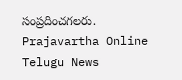సంప్రదించగలరు.
Prajavartha Online Telugu News